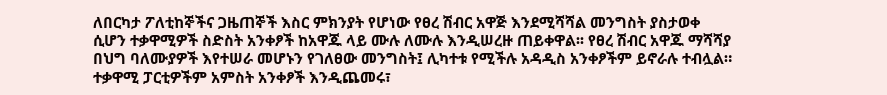ለበርካታ ፖለቲከኞችና ጋዜጠኞች እስር ምክንያት የሆነው የፀረ ሽብር አዋጅ እንደሚሻሻል መንግስት ያስታወቀ ሲሆን ተቃዋሚዎች ስድስት አንቀፆች ከአዋጁ ላይ ሙሉ ለሙሉ እንዲሠረዙ ጠይቀዋል፡፡ የፀረ ሽብር አዋጁ ማሻሻያ በህግ ባለሙያዎች እየተሠራ መሆኑን የገለፀው መንግስት፤ ሊካተቱ የሚችሉ አዳዲስ አንቀፆችም ይኖራሉ ተብሏል። ተቃዋሚ ፓርቲዎችም አምስት አንቀፆች እንዲጨመሩ፣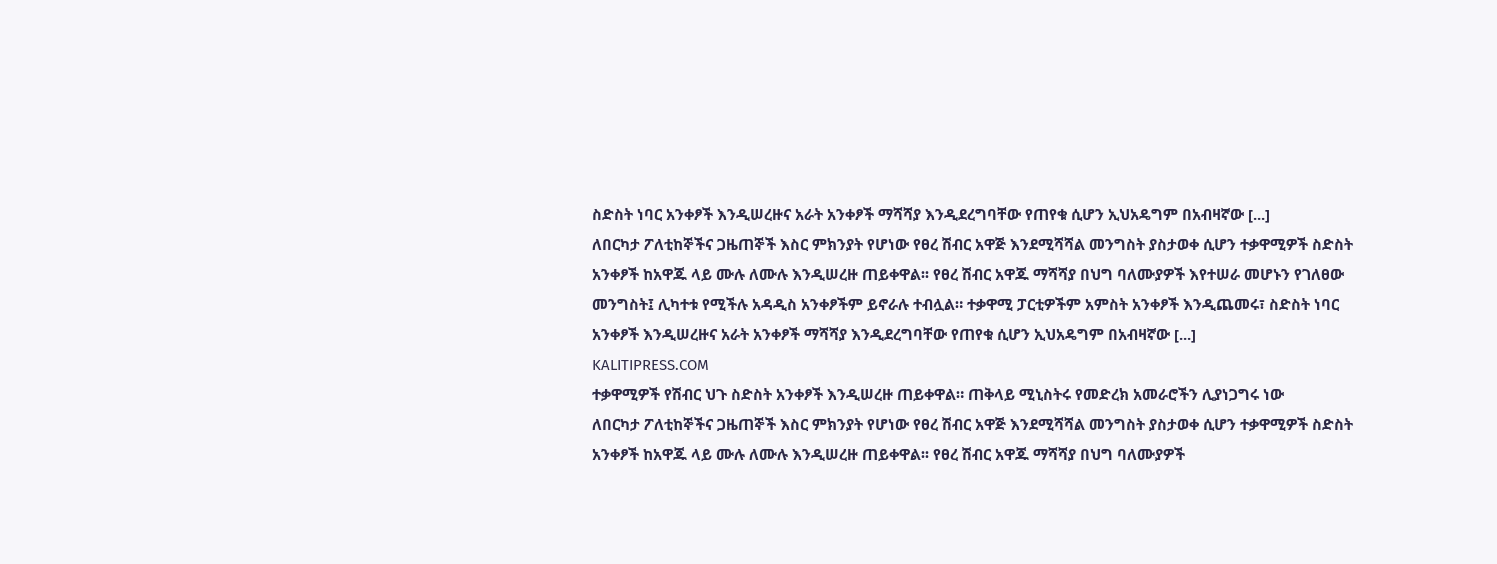ስድስት ነባር አንቀፆች እንዲሠረዙና አራት አንቀፆች ማሻሻያ እንዲደረግባቸው የጠየቁ ሲሆን ኢህአዴግም በአብዛኛው [...]
ለበርካታ ፖለቲከኞችና ጋዜጠኞች እስር ምክንያት የሆነው የፀረ ሽብር አዋጅ እንደሚሻሻል መንግስት ያስታወቀ ሲሆን ተቃዋሚዎች ስድስት አንቀፆች ከአዋጁ ላይ ሙሉ ለሙሉ እንዲሠረዙ ጠይቀዋል፡፡ የፀረ ሽብር አዋጁ ማሻሻያ በህግ ባለሙያዎች እየተሠራ መሆኑን የገለፀው መንግስት፤ ሊካተቱ የሚችሉ አዳዲስ አንቀፆችም ይኖራሉ ተብሏል። ተቃዋሚ ፓርቲዎችም አምስት አንቀፆች እንዲጨመሩ፣ ስድስት ነባር አንቀፆች እንዲሠረዙና አራት አንቀፆች ማሻሻያ እንዲደረግባቸው የጠየቁ ሲሆን ኢህአዴግም በአብዛኛው [...]
KALITIPRESS.COM
ተቃዋሚዎች የሽብር ህጉ ስድስት አንቀፆች እንዲሠረዙ ጠይቀዋል። ጠቅላይ ሚኒስትሩ የመድረክ አመራሮችን ሊያነጋግሩ ነው
ለበርካታ ፖለቲከኞችና ጋዜጠኞች እስር ምክንያት የሆነው የፀረ ሽብር አዋጅ እንደሚሻሻል መንግስት ያስታወቀ ሲሆን ተቃዋሚዎች ስድስት አንቀፆች ከአዋጁ ላይ ሙሉ ለሙሉ እንዲሠረዙ ጠይቀዋል፡፡ የፀረ ሽብር አዋጁ ማሻሻያ በህግ ባለሙያዎች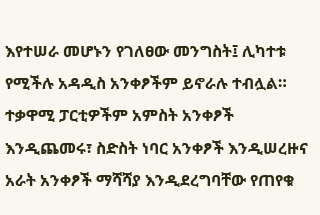እየተሠራ መሆኑን የገለፀው መንግስት፤ ሊካተቱ የሚችሉ አዳዲስ አንቀፆችም ይኖራሉ ተብሏል። ተቃዋሚ ፓርቲዎችም አምስት አንቀፆች እንዲጨመሩ፣ ስድስት ነባር አንቀፆች እንዲሠረዙና አራት አንቀፆች ማሻሻያ እንዲደረግባቸው የጠየቁ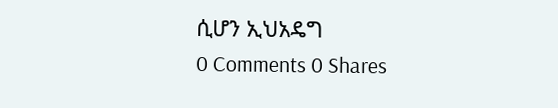ሲሆን ኢህአዴግ
0 Comments 0 Shares